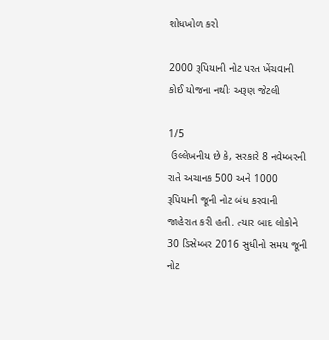શોધખોળ કરો

2000 રૂપિયાની નોટ પરત ખેંચવાની કોઈ યોજના નથીઃ અરૂણ જેટલી

1/5
 ઉલ્લેખનીય છે કે, સરકારે 8 નવેમ્બરની રાતે અચાનક 500 અને 1000 રૂપિયાની જૂની નોટ બંધ કરવાની જાહેરાત કરી હતી. ત્યાર બાદ લોકોને 30 ડિસેમ્બર 2016 સુધીનો સમય જૂની નોટ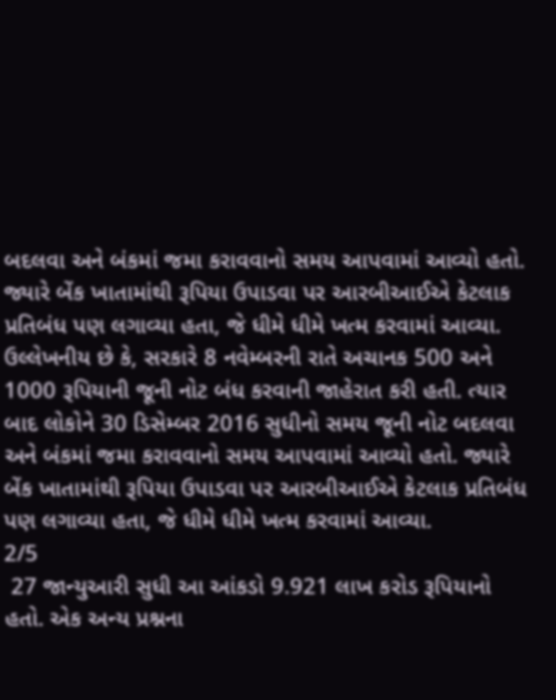બદલવા અને બંકમાં જમા કરાવવાનો સમય આપવામાં આવ્યો હતો. જ્યારે બેંક ખાતામાંથી રૂપિયા ઉપાડવા પર આરબીઆઈએ કેટલાક પ્રતિબંધ પણ લગાવ્યા હતા, જે ધીમે ધીમે ખત્મ કરવામાં આવ્યા.
ઉલ્લેખનીય છે કે, સરકારે 8 નવેમ્બરની રાતે અચાનક 500 અને 1000 રૂપિયાની જૂની નોટ બંધ કરવાની જાહેરાત કરી હતી. ત્યાર બાદ લોકોને 30 ડિસેમ્બર 2016 સુધીનો સમય જૂની નોટ બદલવા અને બંકમાં જમા કરાવવાનો સમય આપવામાં આવ્યો હતો. જ્યારે બેંક ખાતામાંથી રૂપિયા ઉપાડવા પર આરબીઆઈએ કેટલાક પ્રતિબંધ પણ લગાવ્યા હતા, જે ધીમે ધીમે ખત્મ કરવામાં આવ્યા.
2/5
 27 જાન્યુઆરી સુધી આ આંકડો 9.921 લાખ કરોડ રૂપિયાનો હતો. એક અન્ય પ્રશ્નના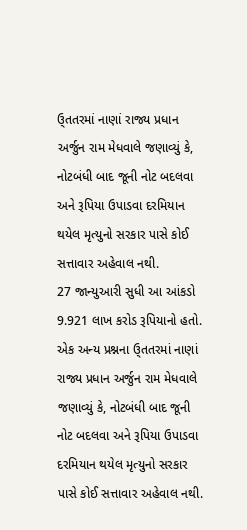ઉ્તતરમાં નાણાં રાજ્ય પ્રધાન અર્જુન રામ મેધવાલે જણાવ્યું કે, નોટબંધી બાદ જૂની નોટ બદલવા અને રૂપિયા ઉપાડવા દરમિયાન થયેલ મૃત્યુનો સરકાર પાસે કોઈ સત્તાવાર અહેવાલ નથી.
27 જાન્યુઆરી સુધી આ આંકડો 9.921 લાખ કરોડ રૂપિયાનો હતો. એક અન્ય પ્રશ્નના ઉ્તતરમાં નાણાં રાજ્ય પ્રધાન અર્જુન રામ મેધવાલે જણાવ્યું કે, નોટબંધી બાદ જૂની નોટ બદલવા અને રૂપિયા ઉપાડવા દરમિયાન થયેલ મૃત્યુનો સરકાર પાસે કોઈ સત્તાવાર અહેવાલ નથી.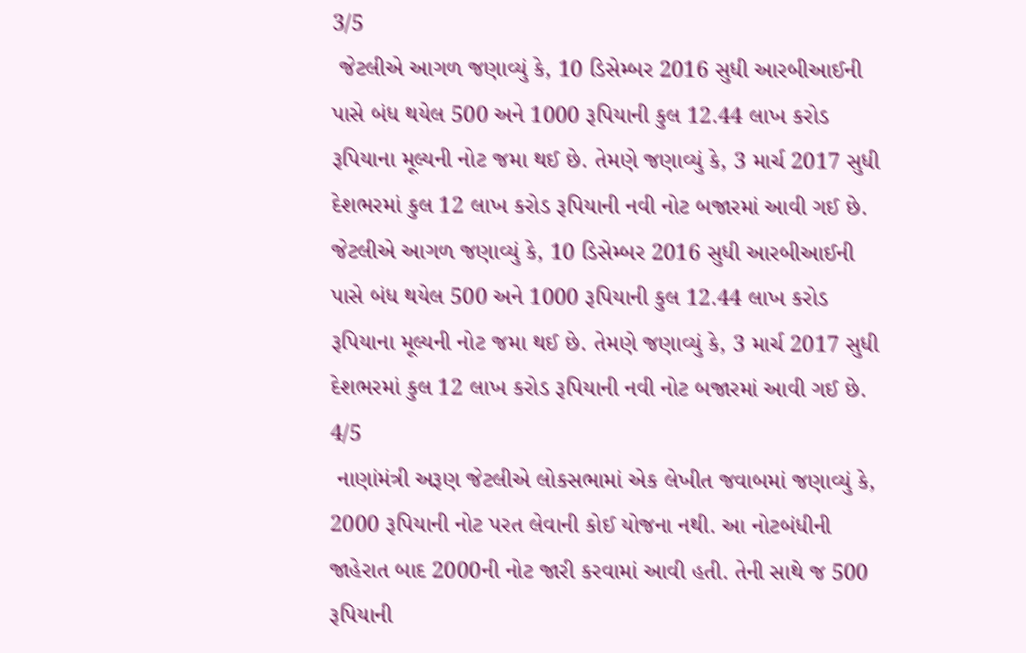3/5
 જેટલીએ આગળ જણાવ્યું કે, 10 ડિસેમ્બર 2016 સુધી આરબીઆઈની પાસે બંધ થયેલ 500 અને 1000 રૂપિયાની કુલ 12.44 લાખ કરોડ રૂપિયાના મૂલ્યની નોટ જમા થઈ છે. તેમણે જણાવ્યું કે, 3 માર્ચ 2017 સુધી દેશભરમાં કુલ 12 લાખ કરોડ રૂપિયાની નવી નોટ બજારમાં આવી ગઈ છે.
જેટલીએ આગળ જણાવ્યું કે, 10 ડિસેમ્બર 2016 સુધી આરબીઆઈની પાસે બંધ થયેલ 500 અને 1000 રૂપિયાની કુલ 12.44 લાખ કરોડ રૂપિયાના મૂલ્યની નોટ જમા થઈ છે. તેમણે જણાવ્યું કે, 3 માર્ચ 2017 સુધી દેશભરમાં કુલ 12 લાખ કરોડ રૂપિયાની નવી નોટ બજારમાં આવી ગઈ છે.
4/5
 નાણાંમંત્રી અરૂણ જેટલીએ લોકસભામાં એક લેખીત જવાબમાં જણાવ્યું કે, 2000 રૂપિયાની નોટ પરત લેવાની કોઈ યોજના નથી. આ નોટબંધીની જાહેરાત બાદ 2000ની નોટ જારી કરવામાં આવી હતી. તેની સાથે જ 500 રૂપિયાની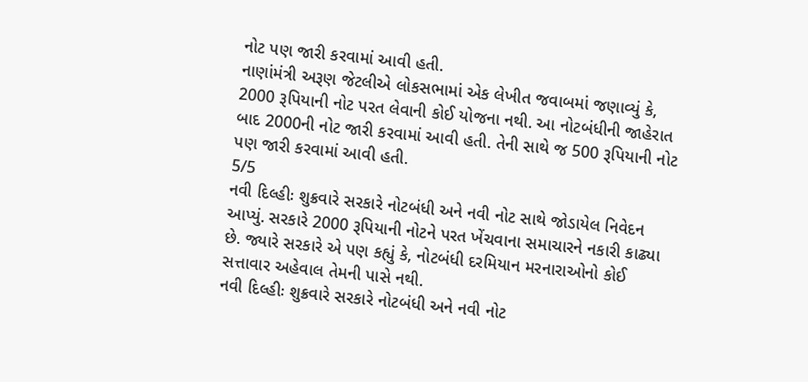નોટ પણ જારી કરવામાં આવી હતી.
નાણાંમંત્રી અરૂણ જેટલીએ લોકસભામાં એક લેખીત જવાબમાં જણાવ્યું કે, 2000 રૂપિયાની નોટ પરત લેવાની કોઈ યોજના નથી. આ નોટબંધીની જાહેરાત બાદ 2000ની નોટ જારી કરવામાં આવી હતી. તેની સાથે જ 500 રૂપિયાની નોટ પણ જારી કરવામાં આવી હતી.
5/5
નવી દિલ્હીઃ શુક્રવારે સરકારે નોટબંધી અને નવી નોટ સાથે જોડાયેલ નિવેદન આપ્યું. સરકારે 2000 રૂપિયાની નોટને પરત ખેંચવાના સમાચારને નકારી કાઢ્યા છે. જ્યારે સરકારે એ પણ કહ્યું કે, નોટબંધી દરમિયાન મરનારાઓનો કોઈ સત્તાવાર અહેવાલ તેમની પાસે નથી.
નવી દિલ્હીઃ શુક્રવારે સરકારે નોટબંધી અને નવી નોટ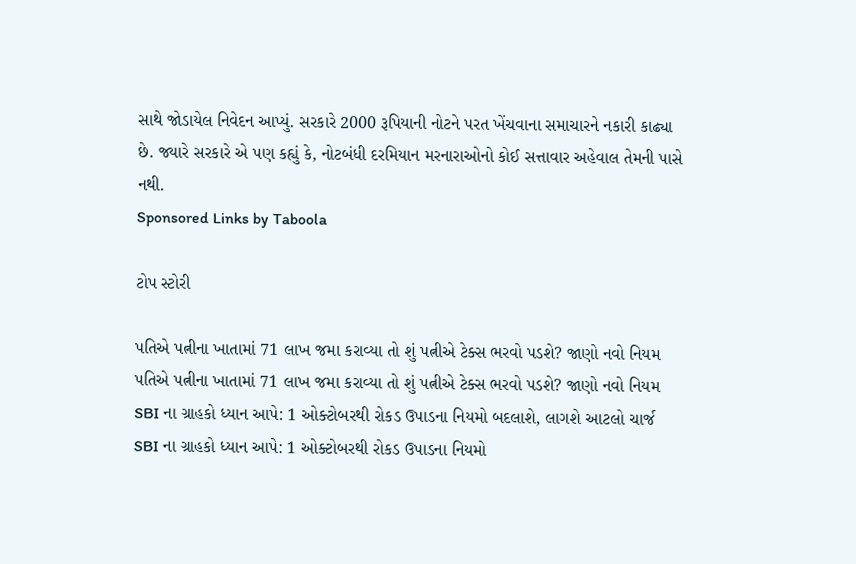સાથે જોડાયેલ નિવેદન આપ્યું. સરકારે 2000 રૂપિયાની નોટને પરત ખેંચવાના સમાચારને નકારી કાઢ્યા છે. જ્યારે સરકારે એ પણ કહ્યું કે, નોટબંધી દરમિયાન મરનારાઓનો કોઈ સત્તાવાર અહેવાલ તેમની પાસે નથી.
Sponsored Links by Taboola

ટોપ સ્ટોરી

પતિએ પત્નીના ખાતામાં 71 લાખ જમા કરાવ્યા તો શું પત્નીએ ટેક્સ ભરવો પડશે? જાણો નવો નિયમ
પતિએ પત્નીના ખાતામાં 71 લાખ જમા કરાવ્યા તો શું પત્નીએ ટેક્સ ભરવો પડશે? જાણો નવો નિયમ
SBI ના ગ્રાહકો ધ્યાન આપે: 1 ઓક્ટોબરથી રોકડ ઉપાડના નિયમો બદલાશે, લાગશે આટલો ચાર્જ
SBI ના ગ્રાહકો ધ્યાન આપે: 1 ઓક્ટોબરથી રોકડ ઉપાડના નિયમો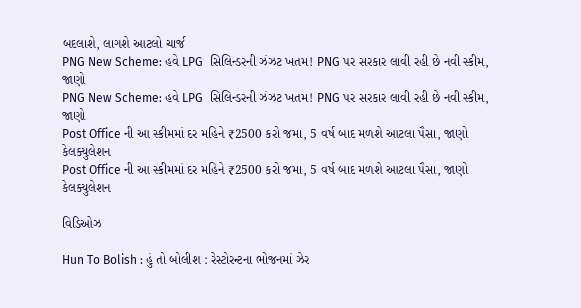બદલાશે, લાગશે આટલો ચાર્જ
PNG New Scheme: હવે LPG  સિલિન્ડરની ઝંઝટ ખતમ! PNG પર સરકાર લાવી રહી છે નવી સ્કીમ, જાણો
PNG New Scheme: હવે LPG  સિલિન્ડરની ઝંઝટ ખતમ! PNG પર સરકાર લાવી રહી છે નવી સ્કીમ, જાણો
Post Office ની આ સ્કીમમાં દર મહિને ₹2500 કરો જમા, 5 વર્ષ બાદ મળશે આટલા પૈસા, જાણો કેલક્યુલેશન
Post Office ની આ સ્કીમમાં દર મહિને ₹2500 કરો જમા, 5 વર્ષ બાદ મળશે આટલા પૈસા, જાણો કેલક્યુલેશન

વિડિઓઝ

Hun To Bolish : હું તો બોલીશ : રેસ્ટોરન્ટના ભોજનમાં ઝેર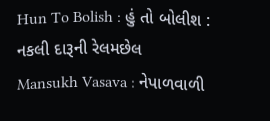Hun To Bolish : હું તો બોલીશ : નકલી દારૂની રેલમછેલ
Mansukh Vasava : નેપાળવાળી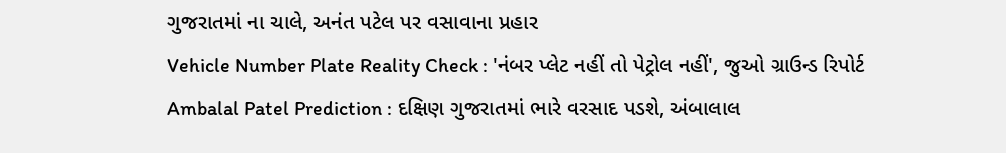ગુજરાતમાં ના ચાલે, અનંત પટેલ પર વસાવાના પ્રહાર
Vehicle Number Plate Reality Check : 'નંબર પ્લેટ નહીં તો પેટ્રોલ નહીં', જુઓ ગ્રાઉન્ડ રિપોર્ટ
Ambalal Patel Prediction : દક્ષિણ ગુજરાતમાં ભારે વરસાદ પડશે, અંબાલાલ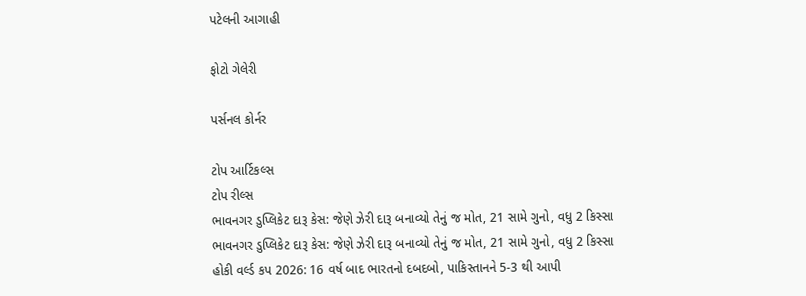પટેલની આગાહી

ફોટો ગેલેરી

પર્સનલ કોર્નર

ટોપ આર્ટિકલ્સ
ટોપ રીલ્સ
ભાવનગર ડુપ્લિકેટ દારૂ કેસ: જેણે ઝેરી દારૂ બનાવ્યો તેનું જ મોત, 21 સામે ગુનો, વધુ 2 કિસ્સા
ભાવનગર ડુપ્લિકેટ દારૂ કેસ: જેણે ઝેરી દારૂ બનાવ્યો તેનું જ મોત, 21 સામે ગુનો, વધુ 2 કિસ્સા
હોકી વર્લ્ડ કપ 2026: 16 વર્ષ બાદ ભારતનો દબદબો, પાકિસ્તાનને 5-3 થી આપી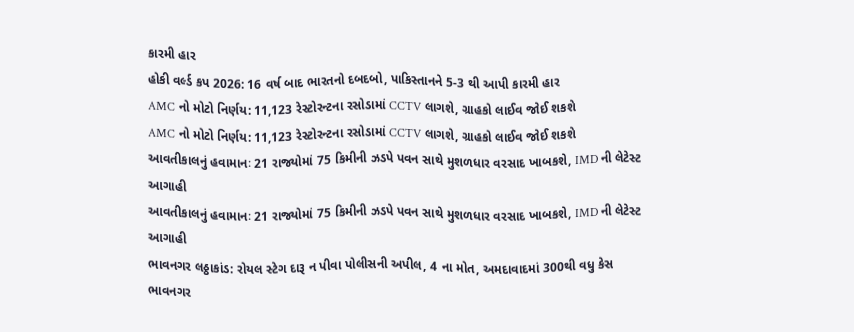કારમી હાર
હોકી વર્લ્ડ કપ 2026: 16 વર્ષ બાદ ભારતનો દબદબો, પાકિસ્તાનને 5-3 થી આપી કારમી હાર
AMC નો મોટો નિર્ણય: 11,123 રેસ્ટોરન્ટના રસોડામાં CCTV લાગશે, ગ્રાહકો લાઈવ જોઈ શકશે
AMC નો મોટો નિર્ણય: 11,123 રેસ્ટોરન્ટના રસોડામાં CCTV લાગશે, ગ્રાહકો લાઈવ જોઈ શકશે
આવતીકાલનું હવામાનઃ 21 રાજ્યોમાં 75 કિમીની ઝડપે પવન સાથે મુશળધાર વરસાદ ખાબકશે, IMD ની લેટેસ્ટ આગાહી
આવતીકાલનું હવામાનઃ 21 રાજ્યોમાં 75 કિમીની ઝડપે પવન સાથે મુશળધાર વરસાદ ખાબકશે, IMD ની લેટેસ્ટ આગાહી
ભાવનગર લઠ્ઠાકાંડ: રોયલ સ્ટેગ દારૂ ન પીવા પોલીસની અપીલ, 4 ના મોત, અમદાવાદમાં 300થી વધુ કેસ
ભાવનગર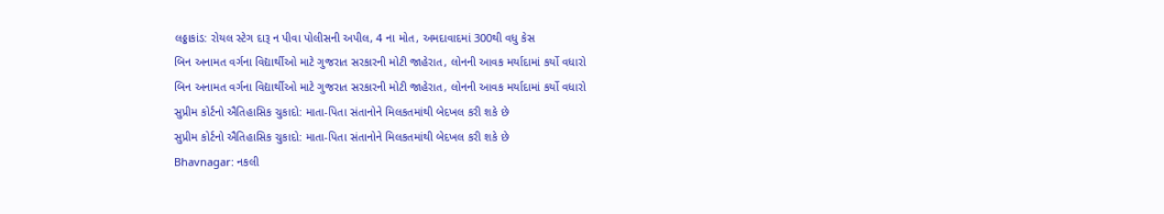લઠ્ઠાકાંડ: રોયલ સ્ટેગ દારૂ ન પીવા પોલીસની અપીલ, 4 ના મોત, અમદાવાદમાં 300થી વધુ કેસ
બિન અનામત વર્ગના વિદ્યાર્થીઓ માટે ગુજરાત સરકારની મોટી જાહેરાત, લોનની આવક મર્યાદામાં કર્યો વધારો
બિન અનામત વર્ગના વિદ્યાર્થીઓ માટે ગુજરાત સરકારની મોટી જાહેરાત, લોનની આવક મર્યાદામાં કર્યો વધારો
સુપ્રીમ કોર્ટનો ઐતિહાસિક ચુકાદો: માતા-પિતા સંતાનોને મિલકતમાંથી બેદખલ કરી શકે છે
સુપ્રીમ કોર્ટનો ઐતિહાસિક ચુકાદો: માતા-પિતા સંતાનોને મિલકતમાંથી બેદખલ કરી શકે છે
Bhavnagar: નકલી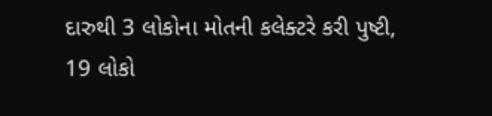દારુથી 3 લોકોના મોતની કલેક્ટરે કરી પુષ્ટી, 19 લોકો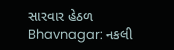સારવાર હેઠળ
Bhavnagar: નકલી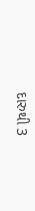દારુથી 3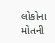લોકોના મોતની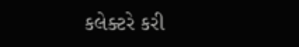કલેક્ટરે કરી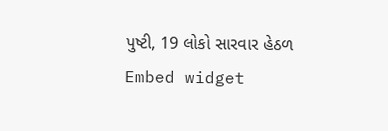પુષ્ટી, 19 લોકો સારવાર હેઠળ
Embed widget